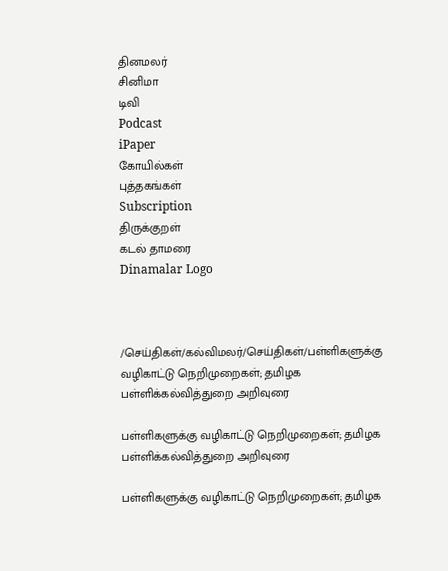தினமலர்
சினிமா
டிவி
Podcast
iPaper
கோயில்கள்
புத்தகங்கள்
Subscription
திருக்குறள்
கடல் தாமரை
Dinamalar Logo



/செய்திகள்/கல்விமலர்/செய்திகள்/பள்ளிகளுக்கு வழிகாட்டு நெறிமுறைகள்; தமிழக பள்ளிக்கல்வித்துறை அறிவுரை

பள்ளிகளுக்கு வழிகாட்டு நெறிமுறைகள்; தமிழக பள்ளிக்கல்வித்துறை அறிவுரை

பள்ளிகளுக்கு வழிகாட்டு நெறிமுறைகள்; தமிழக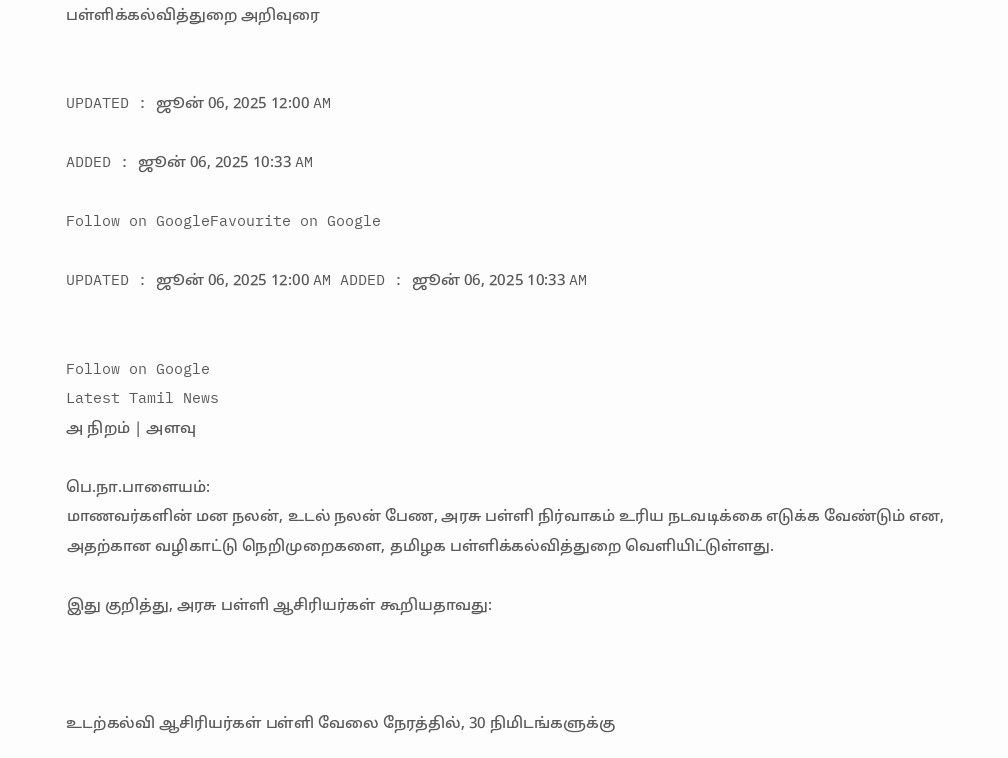பள்ளிக்கல்வித்துறை அறிவுரை


UPDATED : ஜூன் 06, 2025 12:00 AM

ADDED : ஜூன் 06, 2025 10:33 AM

Follow on GoogleFavourite on Google

UPDATED : ஜூன் 06, 2025 12:00 AM ADDED : ஜூன் 06, 2025 10:33 AM


Follow on Google
Latest Tamil News
அ நிறம் | அளவு

பெ.நா.பாளையம்:
மாணவர்களின் மன நலன், உடல் நலன் பேண, அரசு பள்ளி நிர்வாகம் உரிய நடவடிக்கை எடுக்க வேண்டும் என, அதற்கான வழிகாட்டு நெறிமுறைகளை, தமிழக பள்ளிக்கல்வித்துறை வெளியிட்டுள்ளது.

இது குறித்து, அரசு பள்ளி ஆசிரியர்கள் கூறியதாவது:



உடற்கல்வி ஆசிரியர்கள் பள்ளி வேலை நேரத்தில், 30 நிமிடங்களுக்கு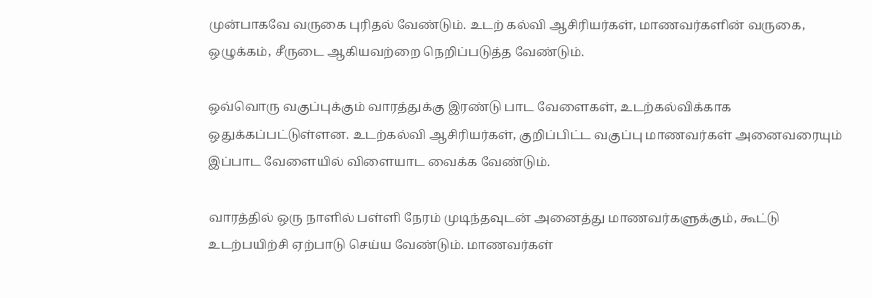முன்பாகவே வருகை புரிதல் வேண்டும். உடற் கல்வி ஆசிரியர்கள், மாணவர்களின் வருகை, ஒழுக்கம், சீருடை ஆகியவற்றை நெறிப்படுத்த வேண்டும்.

ஒவ்வொரு வகுப்புக்கும் வாரத்துக்கு இரண்டு பாட வேளைகள், உடற்கல்விக்காக ஒதுக்கப்பட்டுள்ளன. உடற்கல்வி ஆசிரியர்கள், குறிப்பிட்ட வகுப்பு மாணவர்கள் அனைவரையும் இப்பாட வேளையில் விளையாட வைக்க வேண்டும்.

வாரத்தில் ஒரு நாளில் பள்ளி நேரம் முடிந்தவுடன் அனைத்து மாணவர்களுக்கும், கூட்டு உடற்பயிற்சி ஏற்பாடு செய்ய வேண்டும். மாணவர்கள்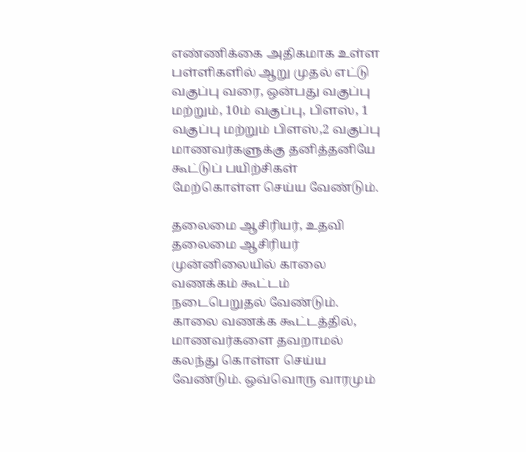எண்ணிக்கை அதிகமாக உள்ள பள்ளிகளில் ஆறு முதல் எட்டு வகுப்பு வரை, ஒன்பது வகுப்பு மற்றும், 10ம் வகுப்பு, பிளஸ், 1 வகுப்பு மற்றும் பிளஸ்,2 வகுப்பு மாணவர்களுக்கு தனித்தனியே கூட்டுப் பயிற்சிகள் மேற்கொள்ள செய்ய வேண்டும்.

தலைமை ஆசிரியர், உதவி தலைமை ஆசிரியர் முன்னிலையில் காலை வணக்கம் கூட்டம் நடைபெறுதல் வேண்டும். காலை வணக்க கூட்டத்தில், மாணவர்களை தவறாமல் கலந்து கொள்ள செய்ய வேண்டும். ஒவ்வொரு வாரமும்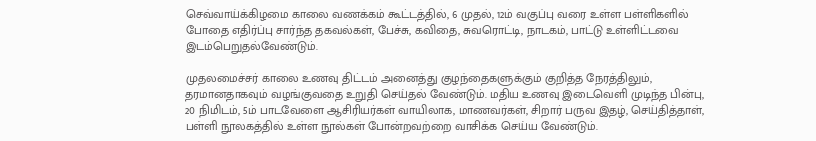செவ்வாய்க்கிழமை காலை வணக்கம் கூட்டத்தில், 6 முதல், 12ம் வகுப்பு வரை உள்ள பள்ளிகளில் போதை எதிர்ப்பு சார்ந்த தகவல்கள், பேச்சு, கவிதை, சுவரொட்டி, நாடகம், பாட்டு உள்ளிட்டவை இடம்பெறுதல்வேண்டும்.

முதலமைச்சர் காலை உணவு திட்டம் அனைத்து குழந்தைகளுக்கும் குறித்த நேரத்திலும், தரமானதாகவும் வழங்குவதை உறுதி செய்தல் வேண்டும். மதிய உணவு இடைவெளி முடிந்த பின்பு, 20 நிமிடம், 5ம் பாடவேளை ஆசிரியர்கள் வாயிலாக, மாணவர்கள், சிறார் பருவ இதழ், செய்தித்தாள், பள்ளி நூலகத்தில் உள்ள நூல்கள் போன்றவற்றை வாசிக்க செய்ய வேண்டும்.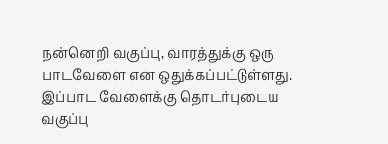நன்னெறி வகுப்பு, வாரத்துக்கு ஒரு பாடவேளை என ஒதுக்கப்பட்டுள்ளது. இப்பாட வேளைக்கு தொடர்புடைய வகுப்பு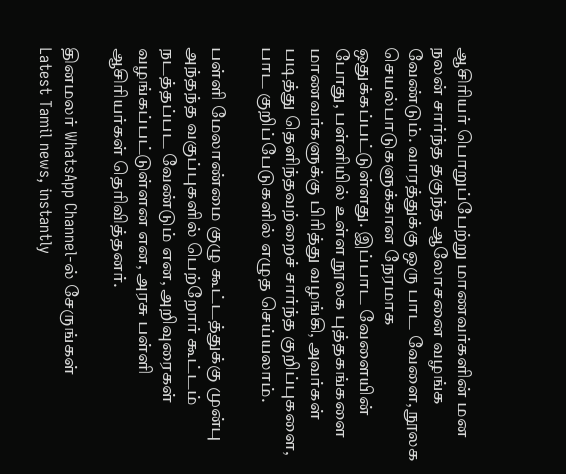ஆசிரியர் பொறுப்பேற்று மாணவர்களின் மன நலன் சார்ந்த தகுந்த ஆலோசனை வழங்க வேண்டும். வாரத்துக்கு ஒரு பாட வேளை, நூலக செயல்பாடுகளுக்கான நேரமாக ஒதுக்கப்பட்டுள்ளது. இப்பாட வேளையின் போது, பள்ளியில் உள்ள நூலக புத்தகங்களை மாணவர்களுக்கு பிரித்து வழங்கி, அவர்கள் படித்து தெளிந்தவற்றைச் சார்ந்த குறிப்புகளை, பாட குறிப்பேடுகளில் எழுத செய்யலாம்.

பள்ளி மேலாண்மை குழு கூட்டத்துக்கு முன்பு அந்தந்த வகுப்புகளில் பெற்றோர் கூட்டம் நடத்தப்பட வேண்டும் என, அறிவுரைகள் வழங்கப்பட்டுள்ளன என, அரசு பள்ளி ஆசிரியர்கள் தெரிவித்தனர்.

தினமலர் WhatsApp Channel-ல் சேருங்கள்
Latest Tamil news, instantly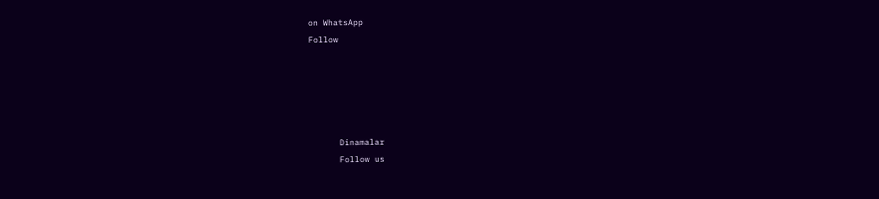on WhatsApp
Follow





      Dinamalar
      Follow us